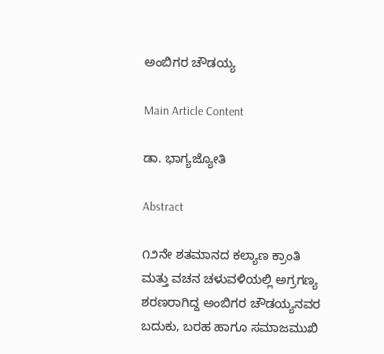ಅಂಬಿಗರ ಚೌಡಯ್ಯ

Main Article Content

ಡಾ. ಭಾಗ್ಯಜ್ಯೋತಿ

Abstract

೧೨ನೇ ಶತಮಾನದ ಕಲ್ಯಾಣ ಕ್ರಾಂತಿ ಮತ್ತು ವಚನ ಚಳುವಳಿಯಲ್ಲಿ ಅಗ್ರಗಣ್ಯ ಶರಣರಾಗಿದ್ದ ಅಂಬಿಗರ ಚೌಡಯ್ಯನವರ ಬದುಕು, ಬರಹ ಹಾಗೂ ಸಮಾಜಮುಖಿ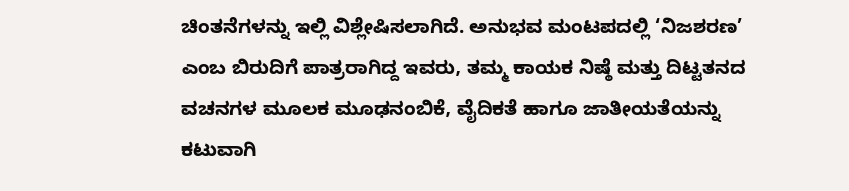ಚಿಂತನೆಗಳನ್ನು ಇಲ್ಲಿ ವಿಶ್ಲೇಷಿಸಲಾಗಿದೆ. ಅನುಭವ ಮಂಟಪದಲ್ಲಿ ‘ನಿಜಶರಣ’ ಎಂಬ ಬಿರುದಿಗೆ ಪಾತ್ರರಾಗಿದ್ದ ಇವರು, ತಮ್ಮ ಕಾಯಕ ನಿಷ್ಠೆ ಮತ್ತು ದಿಟ್ಟತನದ ವಚನಗಳ ಮೂಲಕ ಮೂಢನಂಬಿಕೆ, ವೈದಿಕತೆ ಹಾಗೂ ಜಾತೀಯತೆಯನ್ನು ಕಟುವಾಗಿ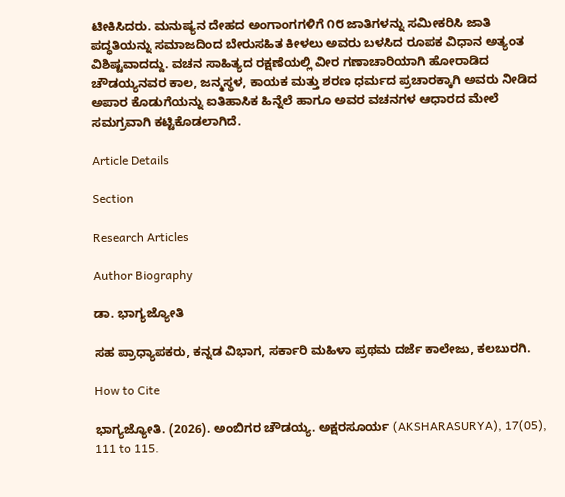ಟೀಕಿಸಿದರು. ಮನುಷ್ಯನ ದೇಹದ ಅಂಗಾಂಗಗಳಿಗೆ ೧೮ ಜಾತಿಗಳನ್ನು ಸಮೀಕರಿಸಿ ಜಾತಿ ಪದ್ಧತಿಯನ್ನು ಸಮಾಜದಿಂದ ಬೇರುಸಹಿತ ಕೀಳಲು ಅವರು ಬಳಸಿದ ರೂಪಕ ವಿಧಾನ ಅತ್ಯಂತ ವಿಶಿಷ್ಟವಾದದ್ದು. ವಚನ ಸಾಹಿತ್ಯದ ರಕ್ಷಣೆಯಲ್ಲಿ ವೀರ ಗಣಾಚಾರಿಯಾಗಿ ಹೋರಾಡಿದ ಚೌಡಯ್ಯನವರ ಕಾಲ, ಜನ್ಮಸ್ಥಳ, ಕಾಯಕ ಮತ್ತು ಶರಣ ಧರ್ಮದ ಪ್ರಚಾರಕ್ಕಾಗಿ ಅವರು ನೀಡಿದ ಅಪಾರ ಕೊಡುಗೆಯನ್ನು ಐತಿಹಾಸಿಕ ಹಿನ್ನೆಲೆ ಹಾಗೂ ಅವರ ವಚನಗಳ ಆಧಾರದ ಮೇಲೆ ಸಮಗ್ರವಾಗಿ ಕಟ್ಟಿಕೊಡಲಾಗಿದೆ.

Article Details

Section

Research Articles

Author Biography

ಡಾ. ಭಾಗ್ಯಜ್ಯೋತಿ

ಸಹ ಪ್ರಾಧ್ಯಾಪಕರು, ಕನ್ನಡ ವಿಭಾಗ, ಸರ್ಕಾರಿ ಮಹಿಳಾ ಪ್ರಥಮ ದರ್ಜೆ ಕಾಲೇಜು, ಕಲಬುರಗಿ.

How to Cite

ಭಾಗ್ಯಜ್ಯೋತಿ. (2026). ಅಂಬಿಗರ ಚೌಡಯ್ಯ. ಅಕ್ಷರಸೂರ್ಯ (AKSHARASURYA), 17(05), 111 to 115.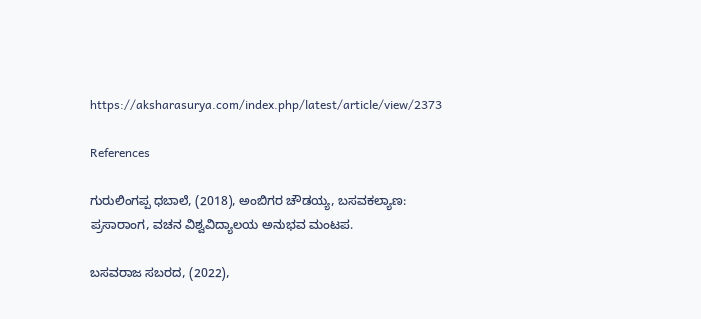https://aksharasurya.com/index.php/latest/article/view/2373

References

ಗುರುಲಿಂಗಪ್ಪ ಧಬಾಲೆ, (2018), ಅಂಬಿಗರ ಚೌಡಯ್ಯ, ಬಸವಕಲ್ಯಾಣ: ಪ್ರಸಾರಾಂಗ, ವಚನ ವಿಶ್ವವಿದ್ಯಾಲಯ ಅನುಭವ ಮಂಟಪ.

ಬಸವರಾಜ ಸಬರದ, (2022),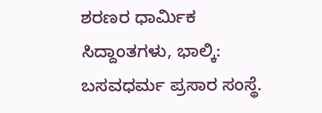ಶರಣರ ಧಾರ್ಮಿಕ ಸಿದ್ದಾಂತಗಳು, ಭಾಲ್ಕಿ: ಬಸವಧರ್ಮ ಪ್ರಸಾರ ಸಂಸ್ಥೆ.